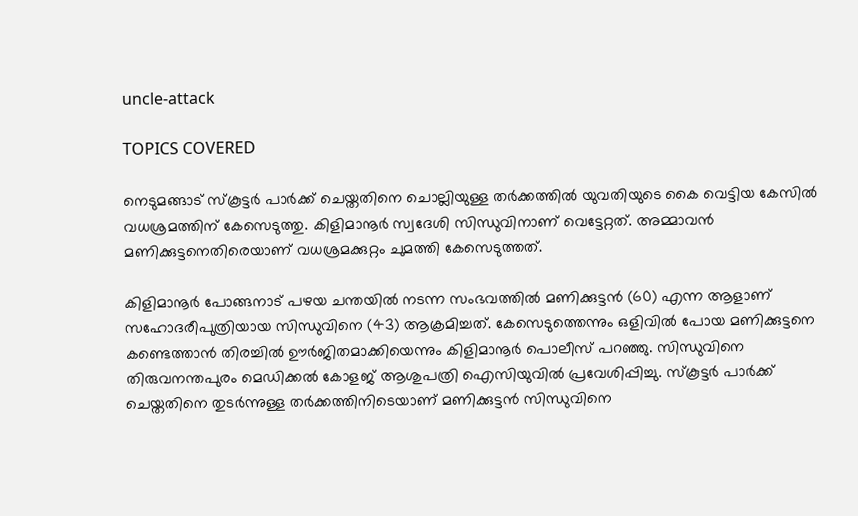uncle-attack

TOPICS COVERED

നെടുമങ്ങാട് സ്കൂട്ടർ പാർക്ക് ചെയ്തതിനെ ചൊല്ലിയുള്ള തർക്കത്തിൽ യുവതിയുടെ കൈ വെട്ടിയ കേസിൽ വധശ്രമത്തിന് കേസെടുത്തു. കിളിമാനൂർ സ്വദേശി സിന്ധുവിനാണ് വെട്ടേറ്റത്. അമ്മാവൻ മണിക്കുട്ടനെതിരെയാണ് വധശ്രമക്കുറ്റം ചുമത്തി കേസെടുത്തത്.

കിളിമാനൂർ പോങ്ങനാട് പഴയ ചന്തയിൽ നടന്ന സംഭവത്തിൽ മണിക്കുട്ടൻ (60) എന്ന ആളാണ് സഹോദരീപുത്രിയായ സിന്ധുവിനെ (43) ആക്രമിച്ചത്. കേസെടുത്തെന്നും ഒളിവില്‍ പോയ മണിക്കുട്ടനെ കണ്ടെത്താൻ തിരച്ചിൽ ഊർജിതമാക്കിയെന്നും കിളിമാനൂർ പൊലീസ് പറഞ്ഞു. സിന്ധുവിനെ തിരുവനന്തപുരം മെഡിക്കൽ കോളജ് ആശുപത്രി ഐസിയുവിൽ പ്രവേശിപ്പിച്ചു. സ്കൂട്ടർ പാർക്ക് ചെയ്തതിനെ തുടർന്നുള്ള തർക്കത്തിനിടെയാണ് മണിക്കുട്ടൻ സിന്ധുവിനെ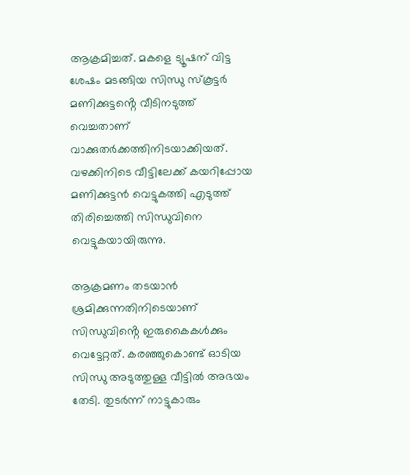ആക്രമിച്ചത്. മകളെ ട്യൂഷന് വിട്ട ശേഷം മടങ്ങിയ സിന്ധു സ്കൂട്ടർ മണിക്കുട്ടൻ്റെ വീടിനടുത്ത് വെച്ചതാണ് വാക്കുതർക്കത്തിനിടയാക്കിയത്. വഴക്കിനിടെ വീട്ടിലേക്ക് കയറിപ്പോയ മണിക്കുട്ടൻ വെട്ടുകത്തി എടുത്ത് തിരിച്ചെത്തി സിന്ധുവിനെ വെട്ടുകയായിരുന്നു.

ആക്രമണം തടയാൻ ശ്രമിക്കുന്നതിനിടെയാണ് സിന്ധുവിൻ്റെ ഇരുകൈകൾക്കും വെട്ടേറ്റത്. കരഞ്ഞുകൊണ്ട് ഓടിയ സിന്ധു അടുത്തുള്ള വീട്ടിൽ അഭയം തേടി. തുടർന്ന് നാട്ടുകാരും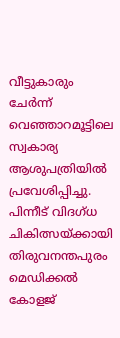വീട്ടുകാരും ചേർന്ന് വെഞ്ഞാറമൂട്ടിലെ സ്വകാര്യ ആശുപത്രിയിൽ പ്രവേശിപ്പിച്ചു. പിന്നീട് വിദഗ്ധ ചികിത്സയ്ക്കായി തിരുവനന്തപുരം മെഡിക്കൽ കോളജ്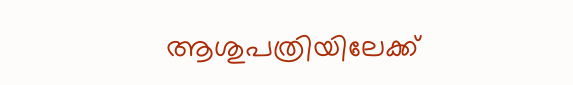ആശുപത്രിയിലേക്ക്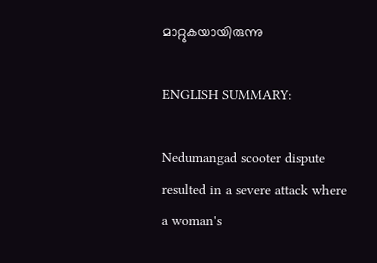മാറ്റുകയായിരുന്നു

ENGLISH SUMMARY:

Nedumangad scooter dispute resulted in a severe attack where a woman's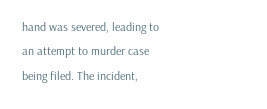hand was severed, leading to an attempt to murder case being filed. The incident,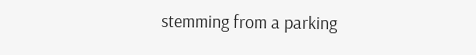stemming from a parking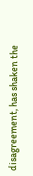disagreement, has shaken the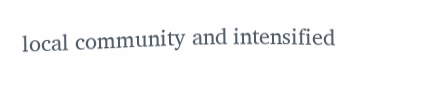local community and intensified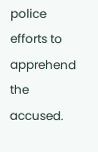police efforts to apprehend the accused.